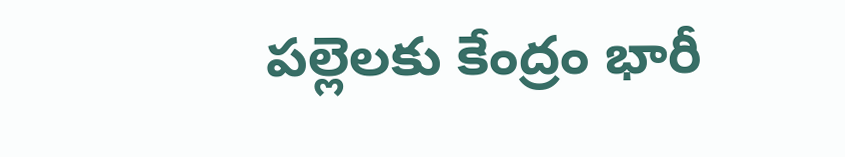పల్లెలకు కేంద్రం భారీ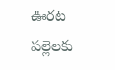ఊరట
పల్లెలకు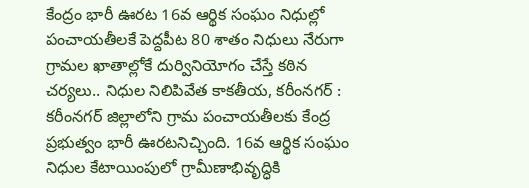కేంద్రం భారీ ఊరట 16వ ఆర్థిక సంఘం నిధుల్లో పంచాయతీలకే పెద్దపీట 80 శాతం నిధులు నేరుగా గ్రామల ఖాతాల్లోకే దుర్వినియోగం చేస్తే కఠిన చర్యలు.. నిధుల నిలిపివేత కాకతీయ, కరీంనగర్ : కరీంనగర్ జిల్లాలోని గ్రామ పంచాయతీలకు కేంద్ర ప్రభుత్వం భారీ ఊరటనిచ్చింది. 16వ ఆర్థిక సంఘం నిధుల కేటాయింపులో గ్రామీణాభివృద్ధికి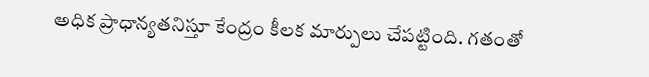అధిక ప్రాధాన్యతనిస్తూ కేంద్రం కీలక మార్పులు చేపట్టింది. గతంతో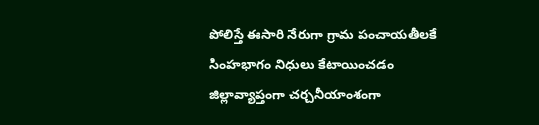పోలిస్తే ఈసారి నేరుగా గ్రామ పంచాయతీలకే సింహభాగం నిధులు కేటాయించడం జిల్లావ్యాప్తంగా చర్చనీయాంశంగా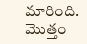మారింది. మొత్తం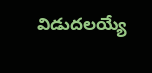విడుదలయ్యే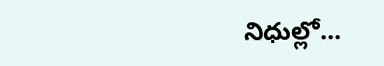నిధుల్లో...